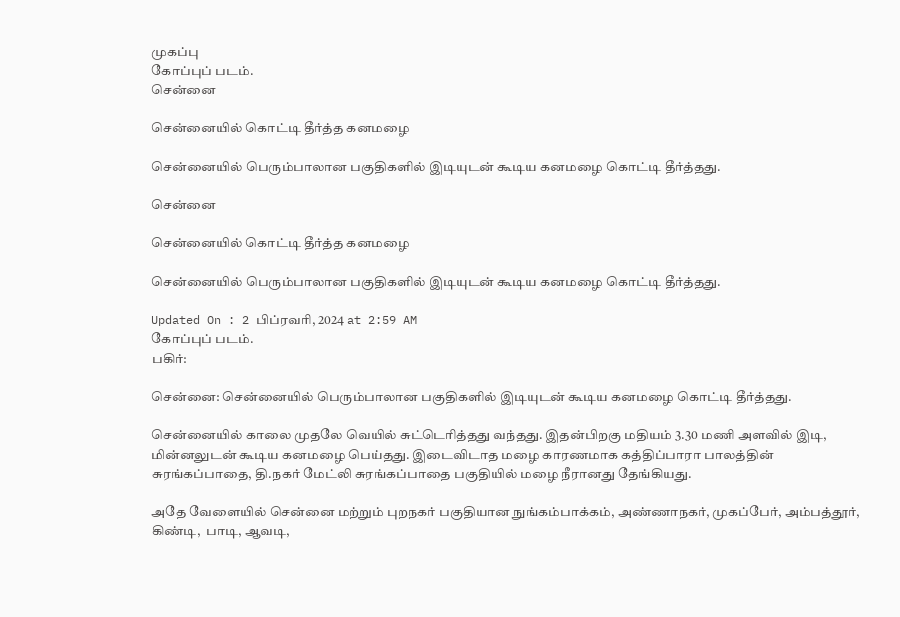முகப்பு
கோப்புப் படம்.
சென்னை

சென்னையில் கொட்டி தீர்த்த கனமழை

சென்னையில் பெரும்பாலான பகுதிகளில் இடியுடன் கூடிய கனமழை கொட்டி தீர்த்தது.

சென்னை

சென்னையில் கொட்டி தீர்த்த கனமழை

சென்னையில் பெரும்பாலான பகுதிகளில் இடியுடன் கூடிய கனமழை கொட்டி தீர்த்தது.

Updated On : 2 பிப்ரவரி, 2024 at 2:59 AM
கோப்புப் படம்.
பகிர்:

சென்னை: சென்னையில் பெரும்பாலான பகுதிகளில் இடியுடன் கூடிய கனமழை கொட்டி தீர்த்தது.

சென்னையில் காலை முதலே வெயில் சுட்டெரித்தது வந்தது. இதன்பிறகு மதியம் 3.30 மணி அளவில் இடி, மின்னலுடன் கூடிய கனமழை பெய்தது. இடைவிடாத மழை காரணமாக கத்திப்பாரா பாலத்தின் சுரங்கப்பாதை, தி.நகர் மேட்லி சுரங்கப்பாதை பகுதியில் மழை நீரானது தேங்கியது.

அதே வேளையில் சென்னை மற்றும் புறநகர் பகுதியான நுங்கம்பாக்கம், அண்ணாநகர், முகப்பேர், அம்பத்தூர்,  கிண்டி,  பாடி, ஆவடி,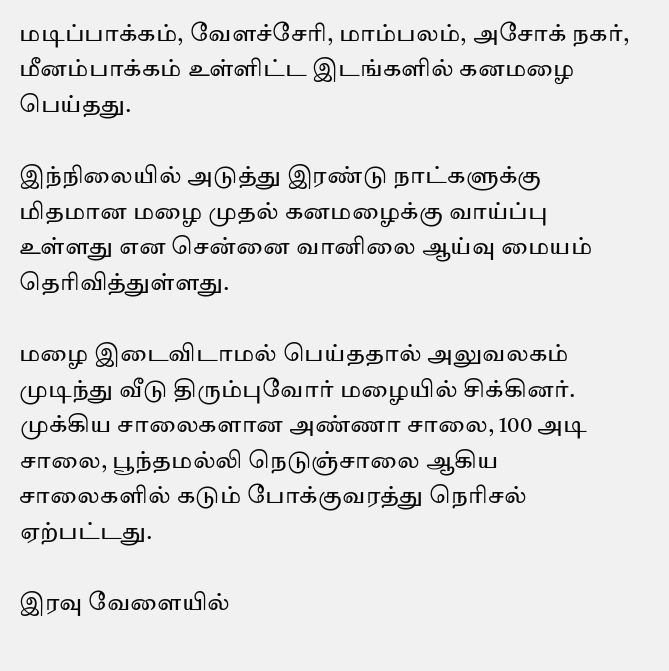மடிப்பாக்கம், வேளச்சேரி, மாம்பலம், அசோக் நகர், மீனம்பாக்கம் உள்ளிட்ட இடங்களில் கனமழை பெய்தது.

இந்நிலையில் அடுத்து இரண்டு நாட்களுக்கு மிதமான மழை முதல் கனமழைக்கு வாய்ப்பு உள்ளது என சென்னை வானிலை ஆய்வு மையம் தெரிவித்துள்ளது.

மழை இடைவிடாமல் பெய்ததால் அலுவலகம் முடிந்து வீடு திரும்புவோர் மழையில் சிக்கினர். முக்கிய சாலைகளான அண்ணா சாலை, 100 அடி சாலை, பூந்தமல்லி நெடுஞ்சாலை ஆகிய சாலைகளில் கடும் போக்குவரத்து நெரிசல் ஏற்பட்டது.

இரவு வேளையில்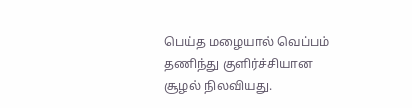பெய்த மழையால் வெப்பம் தணிந்து குளிர்ச்சியான சூழல் நிலவியது.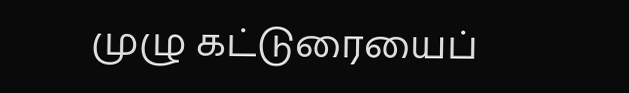முழு கட்டுரையைப்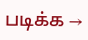படிக்க →